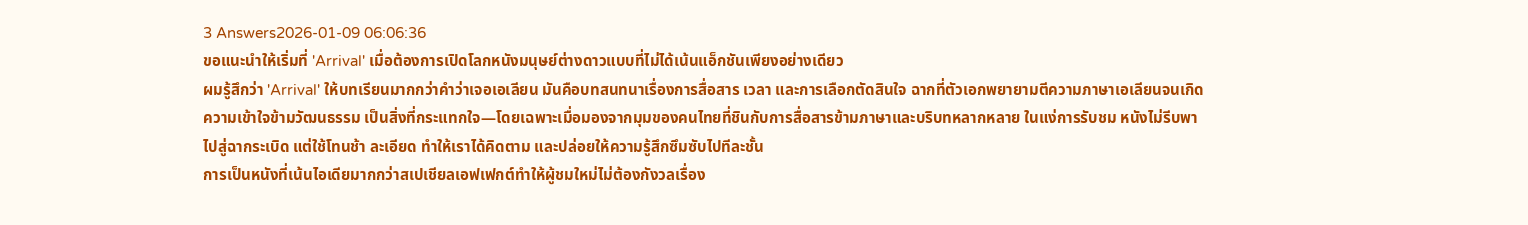3 Answers2026-01-09 06:06:36
ขอแนะนำให้เริ่มที่ 'Arrival' เมื่อต้องการเปิดโลกหนังมนุษย์ต่างดาวแบบที่ไม่ได้เน้นแอ็กชันเพียงอย่างเดียว
ผมรู้สึกว่า 'Arrival' ให้บทเรียนมากกว่าคำว่าเจอเอเลียน มันคือบทสนทนาเรื่องการสื่อสาร เวลา และการเลือกตัดสินใจ ฉากที่ตัวเอกพยายามตีความภาษาเอเลียนจนเกิดความเข้าใจข้ามวัฒนธรรม เป็นสิ่งที่กระแทกใจ—โดยเฉพาะเมื่อมองจากมุมของคนไทยที่ชินกับการสื่อสารข้ามภาษาและบริบทหลากหลาย ในแง่การรับชม หนังไม่รีบพาไปสู่ฉากระเบิด แต่ใช้โทนช้า ละเอียด ทำให้เราได้คิดตาม และปล่อยให้ความรู้สึกซึมซับไปทีละชั้น
การเป็นหนังที่เน้นไอเดียมากกว่าสเปเชียลเอฟเฟกต์ทำให้ผู้ชมใหม่ไม่ต้องกังวลเรื่อง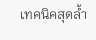เทคนิคสุดล้ำ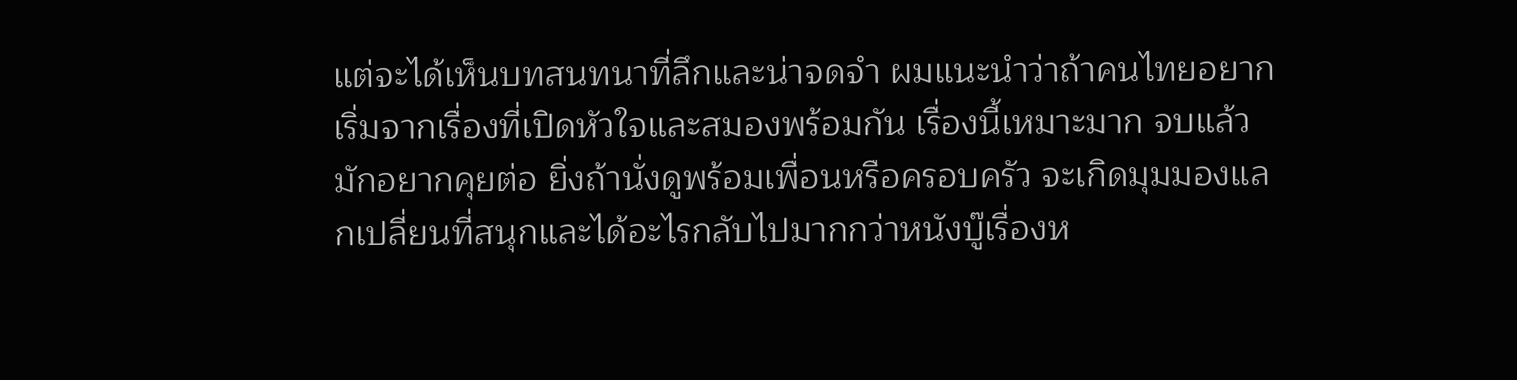แต่จะได้เห็นบทสนทนาที่ลึกและน่าจดจำ ผมแนะนำว่าถ้าคนไทยอยากเริ่มจากเรื่องที่เปิดหัวใจและสมองพร้อมกัน เรื่องนี้เหมาะมาก จบแล้วมักอยากคุยต่อ ยิ่งถ้านั่งดูพร้อมเพื่อนหรือครอบครัว จะเกิดมุมมองแลกเปลี่ยนที่สนุกและได้อะไรกลับไปมากกว่าหนังบู๊เรื่องห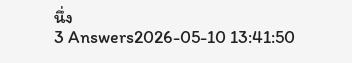นึ่ง
3 Answers2026-05-10 13:41:50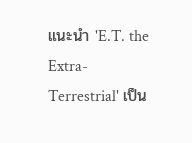แนะนำ 'E.T. the Extra-Terrestrial' เป็น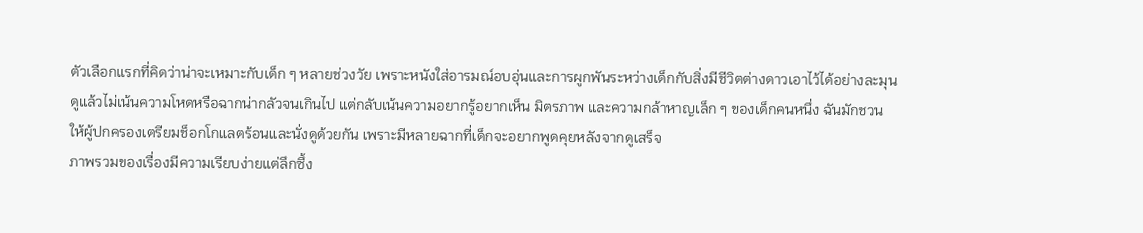ตัวเลือกแรกที่คิดว่าน่าจะเหมาะกับเด็ก ๆ หลายช่วงวัย เพราะหนังใส่อารมณ์อบอุ่นและการผูกพันระหว่างเด็กกับสิ่งมีชีวิตต่างดาวเอาไว้ได้อย่างละมุน ดูแล้วไม่เน้นความโหดหรือฉากน่ากลัวจนเกินไป แต่กลับเน้นความอยากรู้อยากเห็น มิตรภาพ และความกล้าหาญเล็ก ๆ ของเด็กคนหนึ่ง ฉันมักชวนให้ผู้ปกครองเตรียมช็อกโกแลตร้อนและนั่งดูด้วยกัน เพราะมีหลายฉากที่เด็กจะอยากพูดคุยหลังจากดูเสร็จ
ภาพรวมของเรื่องมีความเรียบง่ายแต่ลึกซึ้ง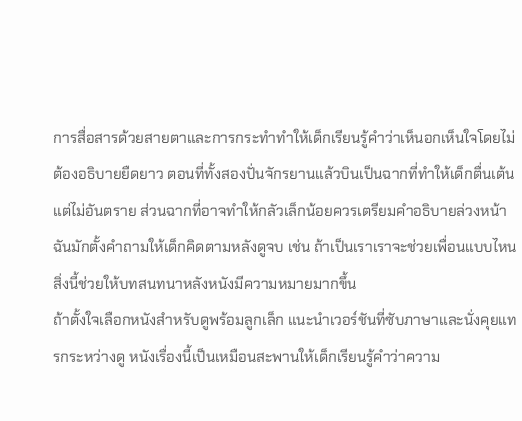การสื่อสารด้วยสายตาและการกระทำทำให้เด็กเรียนรู้คำว่าเห็นอกเห็นใจโดยไม่ต้องอธิบายยืดยาว ตอนที่ทั้งสองปั่นจักรยานแล้วบินเป็นฉากที่ทำให้เด็กตื่นเต้นแต่ไม่อันตราย ส่วนฉากที่อาจทำให้กลัวเล็กน้อยควรเตรียมคำอธิบายล่วงหน้า ฉันมักตั้งคำถามให้เด็กคิดตามหลังดูจบ เช่น ถ้าเป็นเราเราจะช่วยเพื่อนแบบไหน สิ่งนี้ช่วยให้บทสนทนาหลังหนังมีความหมายมากขึ้น
ถ้าตั้งใจเลือกหนังสำหรับดูพร้อมลูกเล็ก แนะนำเวอร์ชันที่ซับภาษาและนั่งคุยแทรกระหว่างดู หนังเรื่องนี้เป็นเหมือนสะพานให้เด็กเรียนรู้คำว่าความ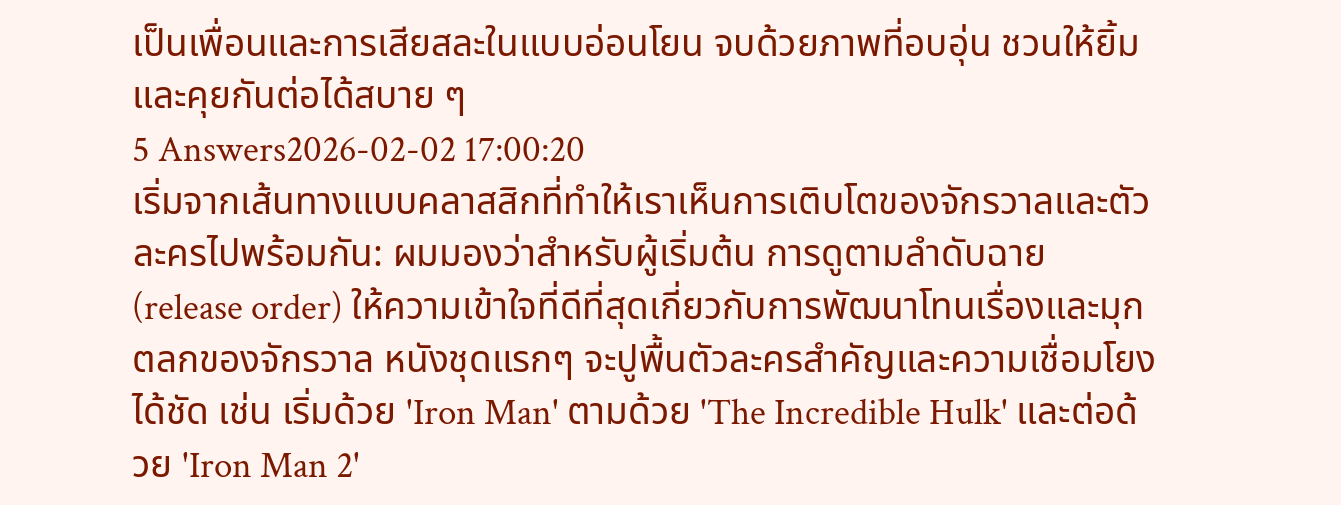เป็นเพื่อนและการเสียสละในแบบอ่อนโยน จบด้วยภาพที่อบอุ่น ชวนให้ยิ้มและคุยกันต่อได้สบาย ๆ
5 Answers2026-02-02 17:00:20
เริ่มจากเส้นทางแบบคลาสสิกที่ทำให้เราเห็นการเติบโตของจักรวาลและตัวละครไปพร้อมกัน: ผมมองว่าสำหรับผู้เริ่มต้น การดูตามลำดับฉาย (release order) ให้ความเข้าใจที่ดีที่สุดเกี่ยวกับการพัฒนาโทนเรื่องและมุกตลกของจักรวาล หนังชุดแรกๆ จะปูพื้นตัวละครสำคัญและความเชื่อมโยงได้ชัด เช่น เริ่มด้วย 'Iron Man' ตามด้วย 'The Incredible Hulk' และต่อด้วย 'Iron Man 2'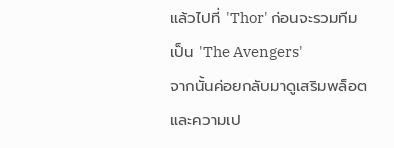แล้วไปที่ 'Thor' ก่อนจะรวมทีมเป็น 'The Avengers'
จากนั้นค่อยกลับมาดูเสริมพล็อตและความเป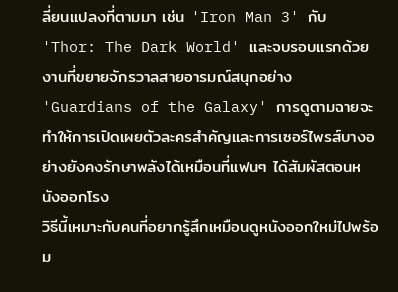ลี่ยนแปลงที่ตามมา เช่น 'Iron Man 3' กับ 'Thor: The Dark World' และจบรอบแรกด้วยงานที่ขยายจักรวาลสายอารมณ์สนุกอย่าง 'Guardians of the Galaxy' การดูตามฉายจะทำให้การเปิดเผยตัวละครสำคัญและการเซอร์ไพรส์บางอย่างยังคงรักษาพลังได้เหมือนที่แฟนๆ ได้สัมผัสตอนหนังออกโรง
วิธีนี้เหมาะกับคนที่อยากรู้สึกเหมือนดูหนังออกใหม่ไปพร้อม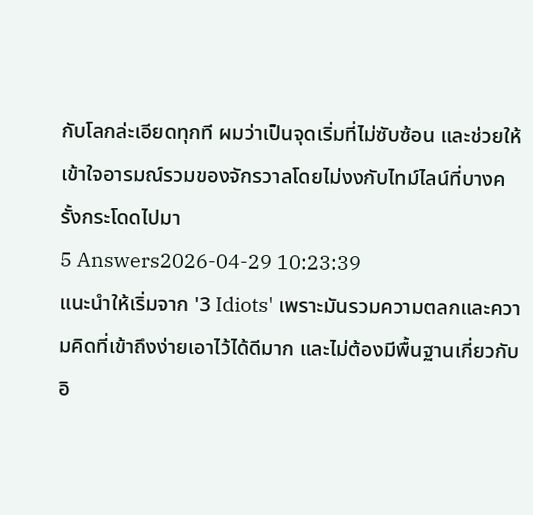กับโลกล่ะเอียดทุกที ผมว่าเป็นจุดเริ่มที่ไม่ซับซ้อน และช่วยให้เข้าใจอารมณ์รวมของจักรวาลโดยไม่งงกับไทม์ไลน์ที่บางครั้งกระโดดไปมา
5 Answers2026-04-29 10:23:39
แนะนำให้เริ่มจาก '3 Idiots' เพราะมันรวมความตลกและความคิดที่เข้าถึงง่ายเอาไว้ได้ดีมาก และไม่ต้องมีพื้นฐานเกี่ยวกับอิ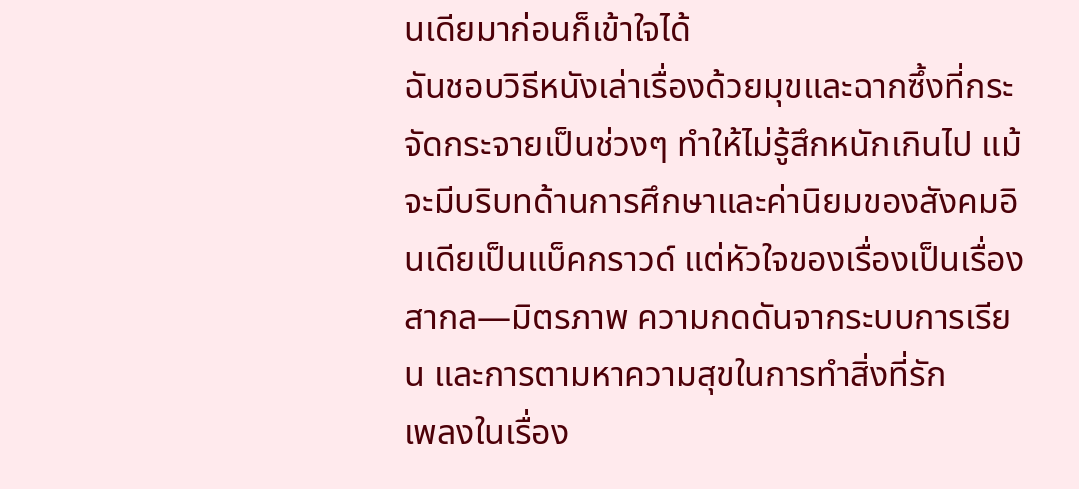นเดียมาก่อนก็เข้าใจได้
ฉันชอบวิธีหนังเล่าเรื่องด้วยมุขและฉากซึ้งที่กระจัดกระจายเป็นช่วงๆ ทำให้ไม่รู้สึกหนักเกินไป แม้จะมีบริบทด้านการศึกษาและค่านิยมของสังคมอินเดียเป็นแบ็คกราวด์ แต่หัวใจของเรื่องเป็นเรื่องสากล—มิตรภาพ ความกดดันจากระบบการเรียน และการตามหาความสุขในการทำสิ่งที่รัก
เพลงในเรื่อง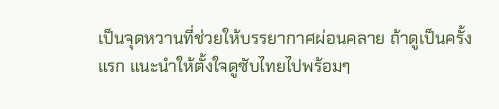เป็นจุดหวานที่ช่วยให้บรรยากาศผ่อนคลาย ถ้าดูเป็นครั้งแรก แนะนำให้ตั้งใจดูซับไทยไปพร้อมๆ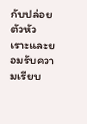กับปล่อยตัวหัวเราะและยอมรับความเรียบ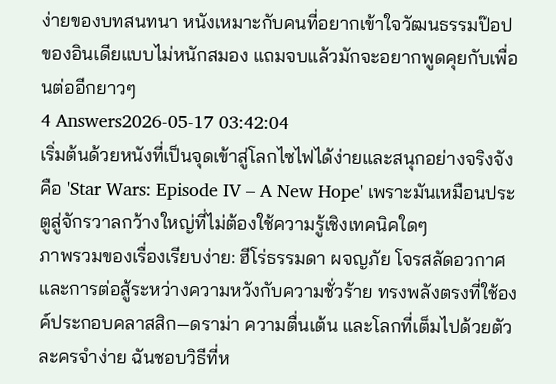ง่ายของบทสนทนา หนังเหมาะกับคนที่อยากเข้าใจวัฒนธรรมป๊อปของอินเดียแบบไม่หนักสมอง แถมจบแล้วมักจะอยากพูดคุยกับเพื่อนต่ออีกยาวๆ
4 Answers2026-05-17 03:42:04
เริ่มต้นด้วยหนังที่เป็นจุดเข้าสู่โลกไซไฟได้ง่ายและสนุกอย่างจริงจังคือ 'Star Wars: Episode IV – A New Hope' เพราะมันเหมือนประตูสู่จักรวาลกว้างใหญ่ที่ไม่ต้องใช้ความรู้เชิงเทคนิคใดๆ
ภาพรวมของเรื่องเรียบง่าย: ฮีโร่ธรรมดา ผจญภัย โจรสลัดอวกาศ และการต่อสู้ระหว่างความหวังกับความชั่วร้าย ทรงพลังตรงที่ใช้องค์ประกอบคลาสสิก—ดราม่า ความตื่นเต้น และโลกที่เต็มไปด้วยตัวละครจำง่าย ฉันชอบวิธีที่ห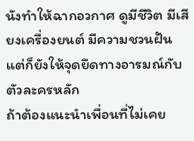นังทำให้ฉากอวกาศ ดูมีชีวิต มีเสียงเครื่องยนต์ มีความชวนฝัน แต่ก็ยังให้จุดยึดทางอารมณ์กับตัวละครหลัก
ถ้าต้องแนะนำเพื่อนที่ไม่เคย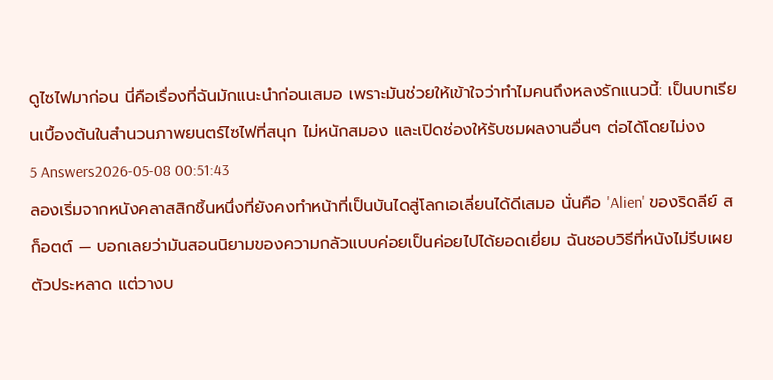ดูไซไฟมาก่อน นี่คือเรื่องที่ฉันมักแนะนำก่อนเสมอ เพราะมันช่วยให้เข้าใจว่าทำไมคนถึงหลงรักแนวนี้: เป็นบทเรียนเบื้องต้นในสำนวนภาพยนตร์ไซไฟที่สนุก ไม่หนักสมอง และเปิดช่องให้รับชมผลงานอื่นๆ ต่อได้โดยไม่งง
5 Answers2026-05-08 00:51:43
ลองเริ่มจากหนังคลาสสิกชิ้นหนึ่งที่ยังคงทำหน้าที่เป็นบันไดสู่โลกเอเลี่ยนได้ดีเสมอ นั่นคือ 'Alien' ของริดลีย์ สก็อตต์ — บอกเลยว่ามันสอนนิยามของความกลัวแบบค่อยเป็นค่อยไปได้ยอดเยี่ยม ฉันชอบวิธีที่หนังไม่รีบเผยตัวประหลาด แต่วางบ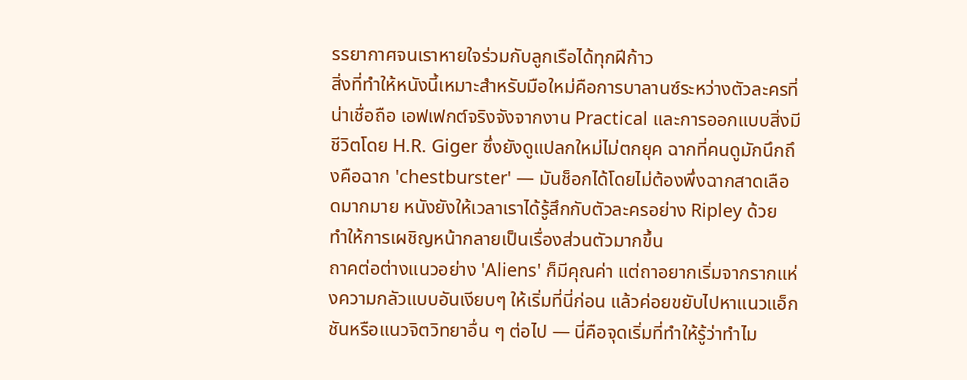รรยากาศจนเราหายใจร่วมกับลูกเรือได้ทุกฝีก้าว
สิ่งที่ทำให้หนังนี้เหมาะสำหรับมือใหม่คือการบาลานซ์ระหว่างตัวละครที่น่าเชื่อถือ เอฟเฟกต์จริงจังจากงาน Practical และการออกแบบสิ่งมีชีวิตโดย H.R. Giger ซึ่งยังดูแปลกใหม่ไม่ตกยุค ฉากที่คนดูมักนึกถึงคือฉาก 'chestburster' — มันช็อกได้โดยไม่ต้องพึ่งฉากสาดเลือดมากมาย หนังยังให้เวลาเราได้รู้สึกกับตัวละครอย่าง Ripley ด้วย ทำให้การเผชิญหน้ากลายเป็นเรื่องส่วนตัวมากขึ้น
ถาคต่อต่างแนวอย่าง 'Aliens' ก็มีคุณค่า แต่ถาอยากเริ่มจากรากแห่งความกลัวแบบอันเงียบๆ ให้เริ่มที่นี่ก่อน แล้วค่อยขยับไปหาแนวแอ็กชันหรือแนวจิตวิทยาอื่น ๆ ต่อไป — นี่คือจุดเริ่มที่ทำให้รู้ว่าทำไม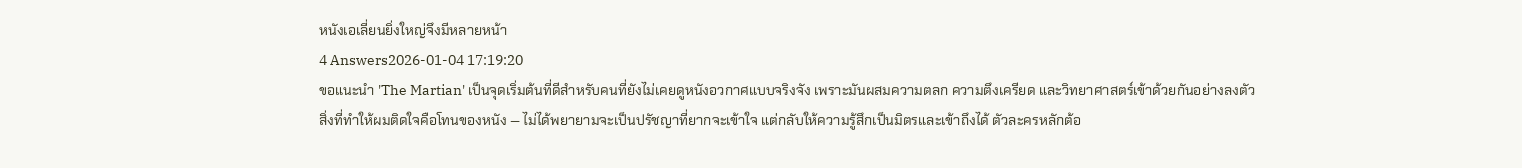หนังเอเลี่ยนยิ่งใหญ่จึงมีหลายหน้า
4 Answers2026-01-04 17:19:20
ขอแนะนำ 'The Martian' เป็นจุดเริ่มต้นที่ดีสำหรับคนที่ยังไม่เคยดูหนังอวกาศแบบจริงจัง เพราะมันผสมความตลก ความตึงเครียด และวิทยาศาสตร์เข้าด้วยกันอย่างลงตัว
สิ่งที่ทำให้ผมติดใจคือโทนของหนัง — ไม่ได้พยายามจะเป็นปรัชญาที่ยากจะเข้าใจ แต่กลับให้ความรู้สึกเป็นมิตรและเข้าถึงได้ ตัวละครหลักต้อ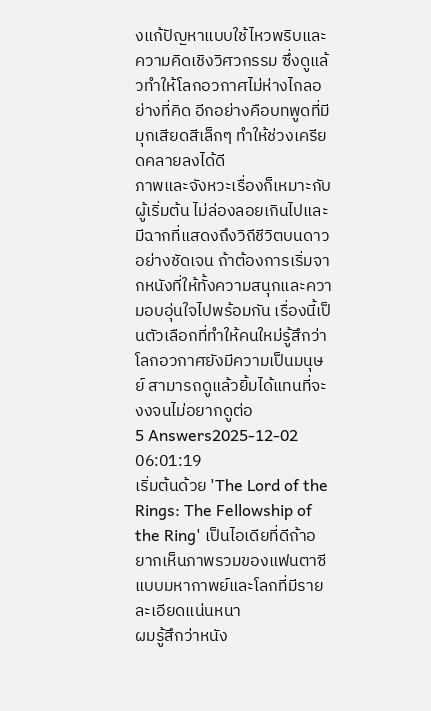งแก้ปัญหาแบบใช้ไหวพริบและความคิดเชิงวิศวกรรม ซึ่งดูแล้วทำให้โลกอวกาศไม่ห่างไกลอย่างที่คิด อีกอย่างคือบทพูดที่มีมุกเสียดสีเล็กๆ ทำให้ช่วงเครียดคลายลงได้ดี
ภาพและจังหวะเรื่องก็เหมาะกับผู้เริ่มต้น ไม่ล่องลอยเกินไปและมีฉากที่แสดงถึงวิถีชีวิตบนดาวอย่างชัดเจน ถ้าต้องการเริ่มจากหนังที่ให้ทั้งความสนุกและความอบอุ่นใจไปพร้อมกัน เรื่องนี้เป็นตัวเลือกที่ทำให้คนใหม่รู้สึกว่าโลกอวกาศยังมีความเป็นมนุษย์ สามารถดูแล้วยิ้มได้แทนที่จะงงจนไม่อยากดูต่อ
5 Answers2025-12-02 06:01:19
เริ่มต้นด้วย 'The Lord of the Rings: The Fellowship of the Ring' เป็นไอเดียที่ดีถ้าอยากเห็นภาพรวมของแฟนตาซีแบบมหากาพย์และโลกที่มีรายละเอียดแน่นหนา
ผมรู้สึกว่าหนัง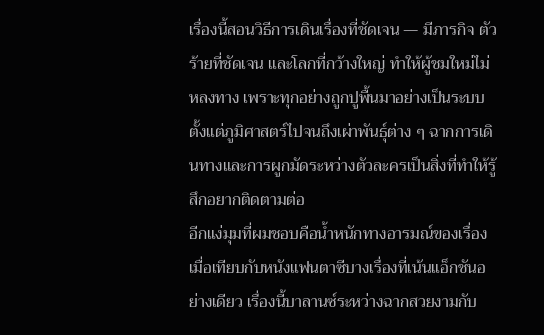เรื่องนี้สอนวิธีการเดินเรื่องที่ชัดเจน — มีภารกิจ ตัวร้ายที่ชัดเจน และโลกที่กว้างใหญ่ ทำให้ผู้ชมใหม่ไม่หลงทาง เพราะทุกอย่างถูกปูพื้นมาอย่างเป็นระบบ ตั้งแต่ภูมิศาสตร์ไปจนถึงเผ่าพันธุ์ต่าง ๆ ฉากการเดินทางและการผูกมัดระหว่างตัวละครเป็นสิ่งที่ทำให้รู้สึกอยากติดตามต่อ
อีกแง่มุมที่ผมชอบคือน้ำหนักทางอารมณ์ของเรื่อง เมื่อเทียบกับหนังแฟนตาซีบางเรื่องที่เน้นแอ็กชันอย่างเดียว เรื่องนี้บาลานซ์ระหว่างฉากสวยงามกับ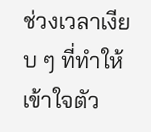ช่วงเวลาเงียบ ๆ ที่ทำให้เข้าใจตัว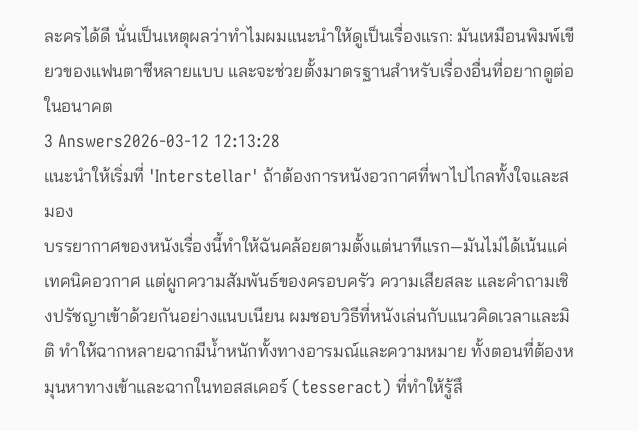ละครได้ดี นั่นเป็นเหตุผลว่าทำไมผมแนะนำให้ดูเป็นเรื่องแรก: มันเหมือนพิมพ์เขียวของแฟนตาซีหลายแบบ และจะช่วยตั้งมาตรฐานสำหรับเรื่องอื่นที่อยากดูต่อในอนาคต
3 Answers2026-03-12 12:13:28
แนะนำให้เริ่มที่ 'Interstellar' ถ้าต้องการหนังอวกาศที่พาไปไกลทั้งใจและสมอง
บรรยากาศของหนังเรื่องนี้ทำให้ฉันคล้อยตามตั้งแต่นาทีแรก—มันไม่ได้เน้นแค่เทคนิคอวกาศ แต่ผูกความสัมพันธ์ของครอบครัว ความเสียสละ และคำถามเชิงปรัชญาเข้าด้วยกันอย่างแนบเนียน ผมชอบวิธีที่หนังเล่นกับแนวคิดเวลาและมิติ ทำให้ฉากหลายฉากมีน้ำหนักทั้งทางอารมณ์และความหมาย ทั้งตอนที่ต้องหมุนหาทางเข้าและฉากในทอสสเคอร์ (tesseract) ที่ทำให้รู้สึ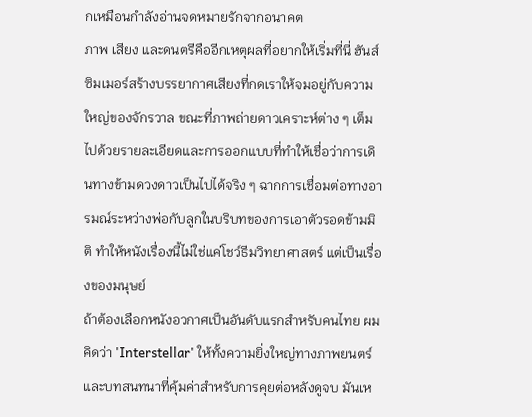กเหมือนกำลังอ่านจดหมายรักจากอนาคต
ภาพ เสียง และดนตรีคืออีกเหตุผลที่อยากให้เริ่มที่นี่ ฮันส์ ซิมเมอร์สร้างบรรยากาศเสียงที่กดเราให้จมอยู่กับความใหญ่ของจักรวาล ขณะที่ภาพถ่ายดาวเคราะห์ต่าง ๆ เต็มไปด้วยรายละเอียดและการออกแบบที่ทำให้เชื่อว่าการเดินทางข้ามดวงดาวเป็นไปได้จริง ๆ ฉากการเชื่อมต่อทางอารมณ์ระหว่างพ่อกับลูกในบริบทของการเอาตัวรอดข้ามมิติ ทำให้หนังเรื่องนี้ไม่ใช่แค่โชว์ธีมวิทยาศาสตร์ แต่เป็นเรื่องของมนุษย์
ถ้าต้องเลือกหนังอวกาศเป็นอันดับแรกสำหรับคนไทย ผมคิดว่า 'Interstellar' ให้ทั้งความยิ่งใหญ่ทางภาพยนตร์และบทสนทนาที่คุ้มค่าสำหรับการคุยต่อหลังดูจบ มันเห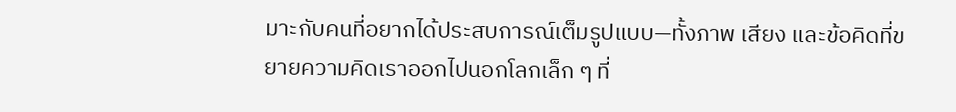มาะกับคนที่อยากได้ประสบการณ์เต็มรูปแบบ—ทั้งภาพ เสียง และข้อคิดที่ขยายความคิดเราออกไปนอกโลกเล็ก ๆ ที่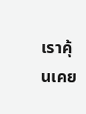เราคุ้นเคย